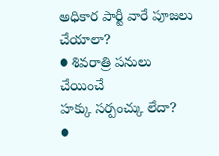అధికార పార్టీ వారే పూజలు చేయాలా?
● శివరాత్రి పనులు చేయించే
హక్కు సర్పంచ్కు లేదా?
●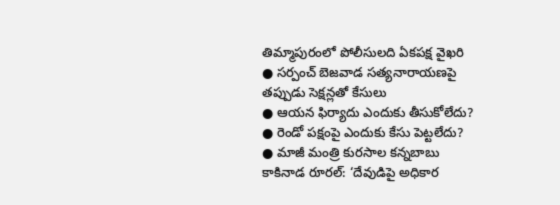తిమ్మాపురంలో పోలీసులది ఏకపక్ష వైఖరి
● సర్పంచ్ బెజవాడ సత్యనారాయణపై
తప్పుడు సెక్షన్లతో కేసులు
● ఆయన ఫిర్యాదు ఎందుకు తీసుకోలేదు?
● రెండో పక్షంపై ఎందుకు కేసు పెట్టలేదు?
● మాజీ మంత్రి కురసాల కన్నబాబు
కాకినాడ రూరల్: ‘దేవుడిపై అధికార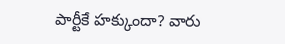పార్టీకే హక్కుందా? వారు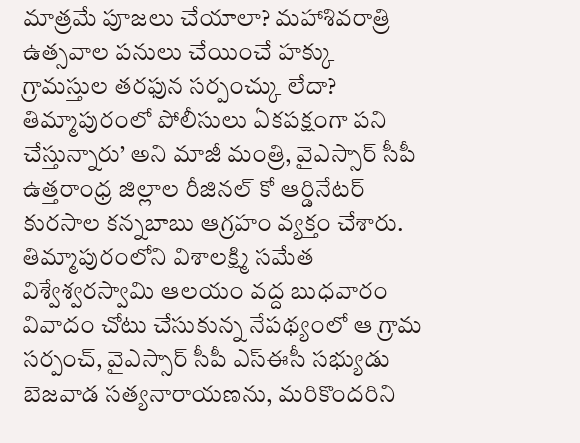మాత్రమే పూజలు చేయాలా? మహాశివరాత్రి ఉత్సవాల పనులు చేయించే హక్కు గ్రామస్తుల తరఫున సర్పంచ్కు లేదా? తిమ్మాపురంలో పోలీసులు ఏకపక్షంగా పని చేస్తున్నారు’ అని మాజీ మంత్రి, వైఎస్సార్ సీపీ ఉత్తరాంధ్ర జిల్లాల రీజినల్ కో ఆర్డినేటర్ కురసాల కన్నబాబు ఆగ్రహం వ్యక్తం చేశారు. తిమ్మాపురంలోని విశాలక్ష్మి సమేత విశ్వేశ్వరస్వామి ఆలయం వద్ద బుధవారం వివాదం చోటు చేసుకున్న నేపథ్యంలో ఆ గ్రామ సర్పంచ్, వైఎస్సార్ సీపీ ఎస్ఈసీ సభ్యుడు బెజవాడ సత్యనారాయణను, మరికొందరిని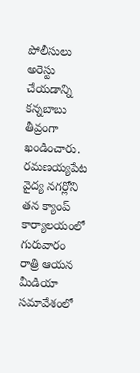పోలీసులు అరెస్టు చేయడాన్ని కన్నబాబు తీవ్రంగా ఖండించారు. రమణయ్యపేట వైద్య నగర్లోని తన క్యాంప్ కార్యాలయంలో గురువారం రాత్రి ఆయన మీడియా సమావేశంలో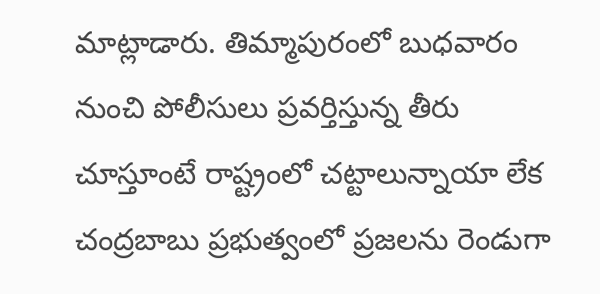మాట్లాడారు. తిమ్మాపురంలో బుధవారం నుంచి పోలీసులు ప్రవర్తిస్తున్న తీరు చూస్తూంటే రాష్ట్రంలో చట్టాలున్నాయా లేక చంద్రబాబు ప్రభుత్వంలో ప్రజలను రెండుగా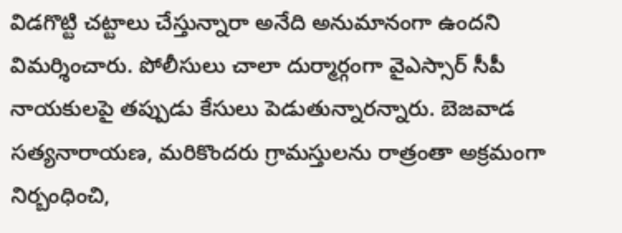విడగొట్టి చట్టాలు చేస్తున్నారా అనేది అనుమానంగా ఉందని విమర్శించారు. పోలీసులు చాలా దుర్మార్గంగా వైఎస్సార్ సీపీ నాయకులపై తప్పుడు కేసులు పెడుతున్నారన్నారు. బెజవాడ సత్యనారాయణ, మరికొందరు గ్రామస్తులను రాత్రంతా అక్రమంగా నిర్బంధించి,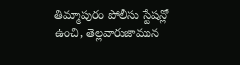తిమ్మాపురం పోలీసు స్టేషన్లో ఉంచి, తెల్లవారుజామున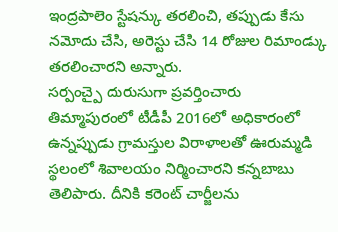ఇంద్రపాలెం స్టేషన్కు తరలించి, తప్పుడు కేసు నమోదు చేసి, అరెస్టు చేసి 14 రోజుల రిమాండ్కు తరలించారని అన్నారు.
సర్పంచ్పై దురుసుగా ప్రవర్తించారు
తిమ్మాపురంలో టీడీపీ 2016లో అధికారంలో ఉన్నప్పుడు గ్రామస్తుల విరాళాలతో ఊరుమ్మడి స్థలంలో శివాలయం నిర్మించారని కన్నబాబు తెలిపారు. దీనికి కరెంట్ చార్జీలను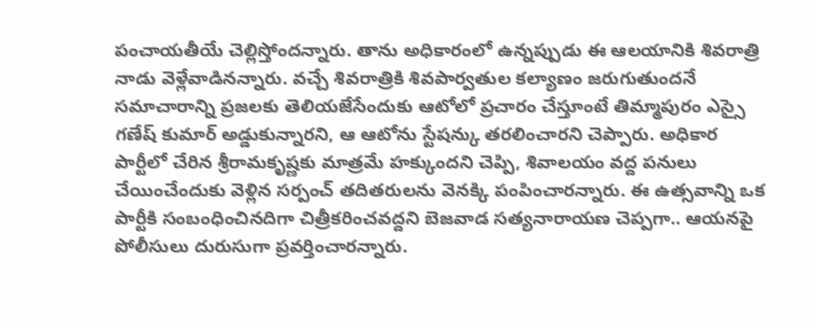పంచాయతీయే చెల్లిస్తోందన్నారు. తాను అధికారంలో ఉన్నప్పుడు ఈ ఆలయానికి శివరాత్రి నాడు వెళ్లేవాడినన్నారు. వచ్చే శివరాత్రికి శివపార్వతుల కల్యాణం జరుగుతుందనే సమాచారాన్ని ప్రజలకు తెలియజేసేందుకు ఆటోలో ప్రచారం చేస్తూంటే తిమ్మాపురం ఎస్సై గణేష్ కుమార్ అడ్డుకున్నారని, ఆ ఆటోను స్టేషన్కు తరలించారని చెప్పారు. అధికార పార్టీలో చేరిన శ్రీరామకృష్ణకు మాత్రమే హక్కుందని చెప్పి, శివాలయం వద్ద పనులు చేయించేందుకు వెళ్లిన సర్పంచ్ తదితరులను వెనక్కి పంపించారన్నారు. ఈ ఉత్సవాన్ని ఒక పార్టీకి సంబంధించినదిగా చిత్రీకరించవద్దని బెజవాడ సత్యనారాయణ చెప్పగా.. ఆయనపై పోలీసులు దురుసుగా ప్రవర్తించారన్నారు.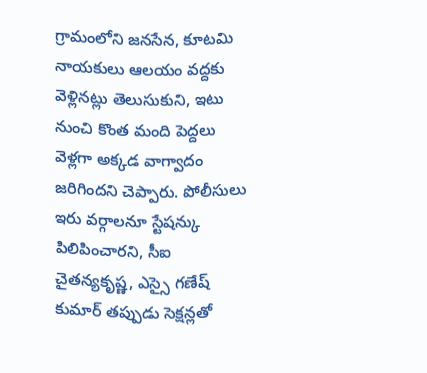గ్రామంలోని జనసేన, కూటమి నాయకులు ఆలయం వద్దకు వెళ్లినట్లు తెలుసుకుని, ఇటు నుంచి కొంత మంది పెద్దలు వెళ్లగా అక్కడ వాగ్వాదం జరిగిందని చెప్పారు. పోలీసులు ఇరు వర్గాలనూ స్టేషన్కు పిలిపించారని, సీఐ చైతన్యకృష్ణ, ఎస్సై గణేష్ కుమార్ తప్పుడు సెక్షన్లతో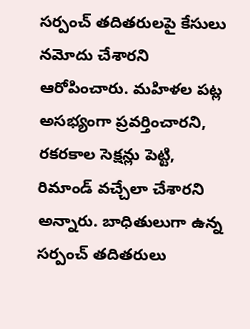సర్పంచ్ తదితరులపై కేసులు నమోదు చేశారని ఆరోపించారు. మహిళల పట్ల అసభ్యంగా ప్రవర్తించారని, రకరకాల సెక్షన్లు పెట్టి, రిమాండ్ వచ్చేలా చేశారని అన్నారు. బాధితులుగా ఉన్న సర్పంచ్ తదితరులు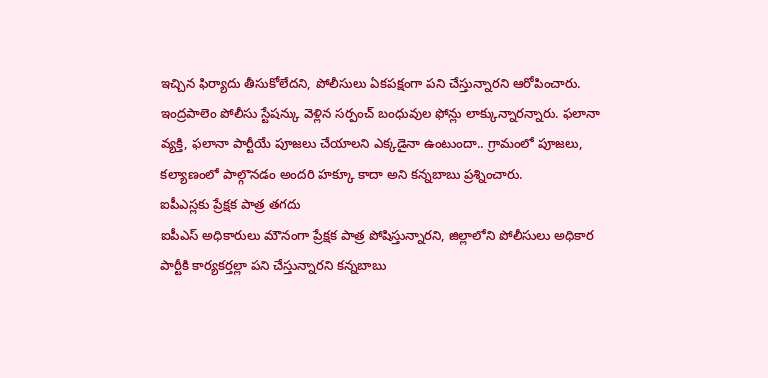ఇచ్చిన ఫిర్యాదు తీసుకోలేదని, పోలీసులు ఏకపక్షంగా పని చేస్తున్నారని ఆరోపించారు. ఇంద్రపాలెం పోలీసు స్టేషన్కు వెళ్లిన సర్పంచ్ బంధువుల ఫోన్లు లాక్కున్నారన్నారు. ఫలానా వ్యక్తి, ఫలానా పార్టీయే పూజలు చేయాలని ఎక్కడైనా ఉంటుందా.. గ్రామంలో పూజలు, కల్యాణంలో పాల్గొనడం అందరి హక్కూ కాదా అని కన్నబాబు ప్రశ్నించారు.
ఐపీఎస్లకు ప్రేక్షక పాత్ర తగదు
ఐపీఎస్ అధికారులు మౌనంగా ప్రేక్షక పాత్ర పోషిస్తున్నారని, జిల్లాలోని పోలీసులు అధికార పార్టీకి కార్యకర్తల్లా పని చేస్తున్నారని కన్నబాబు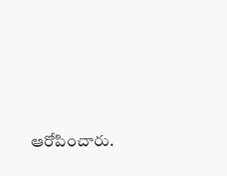ఆరోపించారు.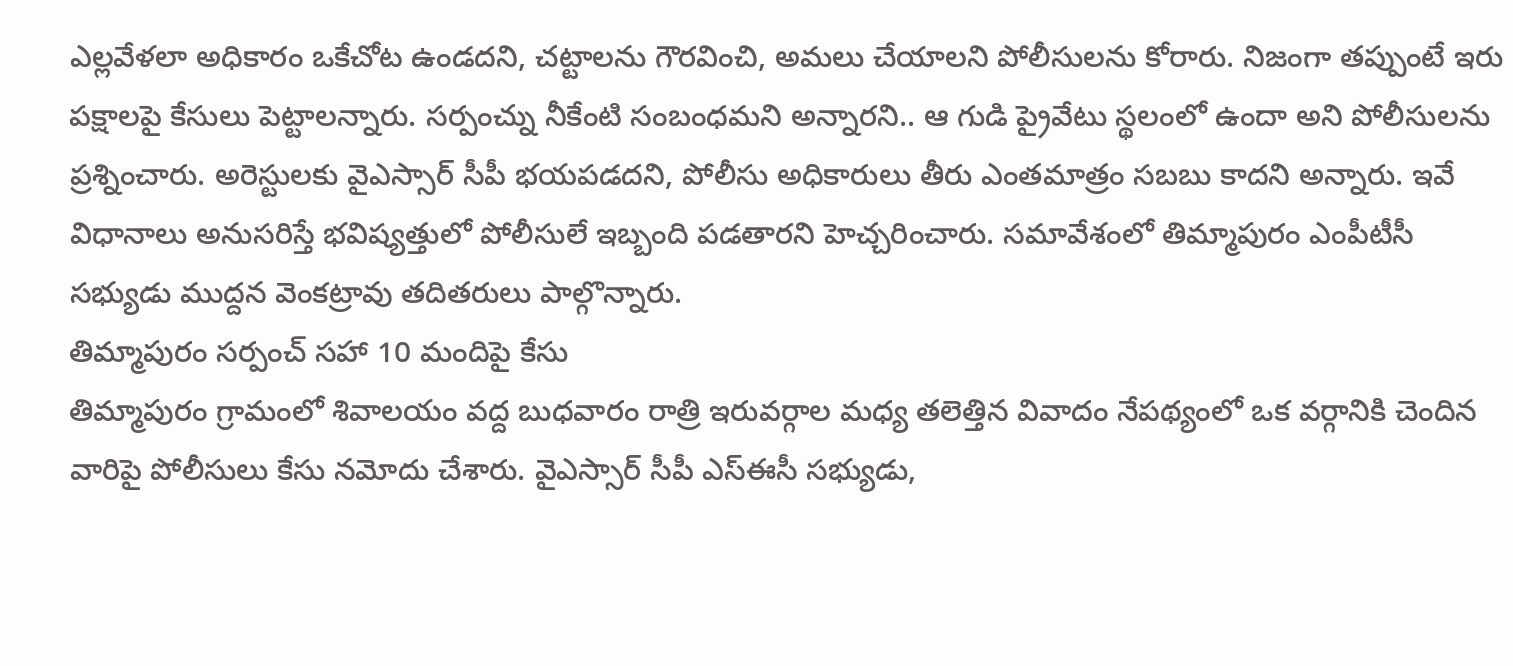ఎల్లవేళలా అధికారం ఒకేచోట ఉండదని, చట్టాలను గౌరవించి, అమలు చేయాలని పోలీసులను కోరారు. నిజంగా తప్పుంటే ఇరు పక్షాలపై కేసులు పెట్టాలన్నారు. సర్పంచ్ను నీకేంటి సంబంధమని అన్నారని.. ఆ గుడి ప్రైవేటు స్థలంలో ఉందా అని పోలీసులను ప్రశ్నించారు. అరెస్టులకు వైఎస్సార్ సీపీ భయపడదని, పోలీసు అధికారులు తీరు ఎంతమాత్రం సబబు కాదని అన్నారు. ఇవే విధానాలు అనుసరిస్తే భవిష్యత్తులో పోలీసులే ఇబ్బంది పడతారని హెచ్చరించారు. సమావేశంలో తిమ్మాపురం ఎంపీటీసీ సభ్యుడు ముద్దన వెంకట్రావు తదితరులు పాల్గొన్నారు.
తిమ్మాపురం సర్పంచ్ సహా 10 మందిపై కేసు
తిమ్మాపురం గ్రామంలో శివాలయం వద్ద బుధవారం రాత్రి ఇరువర్గాల మధ్య తలెత్తిన వివాదం నేపథ్యంలో ఒక వర్గానికి చెందిన వారిపై పోలీసులు కేసు నమోదు చేశారు. వైఎస్సార్ సీపీ ఎస్ఈసీ సభ్యుడు,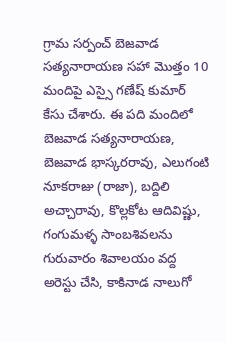గ్రామ సర్పంచ్ బెజవాడ సత్యనారాయణ సహా మొత్తం 10 మందిపై ఎస్సై గణేష్ కుమార్ కేసు చేశారు. ఈ పది మందిలో బెజవాడ సత్యనారాయణ, బెజవాడ భాస్కరరావు, ఎలుగంటి నూకరాజు (రాజా), బద్దిలి అచ్చారావు, కొల్లకోట ఆదివిష్ణు, గంగుమళ్ళ సాంబశివలను గురువారం శివాలయం వద్ద అరెస్టు చేసి, కాకినాడ నాలుగో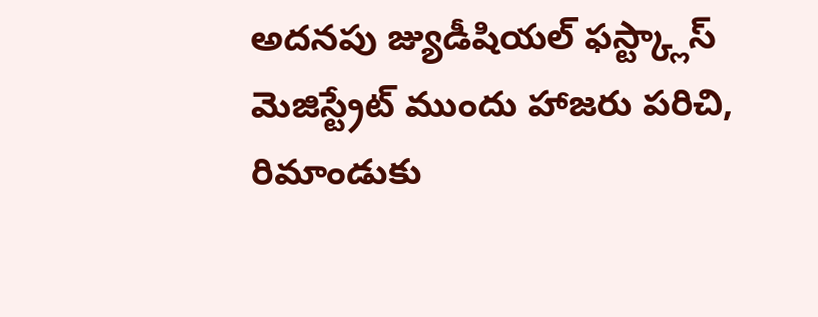అదనపు జ్యుడీషియల్ ఫస్ట్క్లాస్ మెజిస్ట్రేట్ ముందు హాజరు పరిచి, రిమాండుకు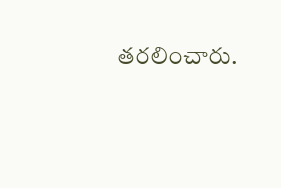తరలించారు.